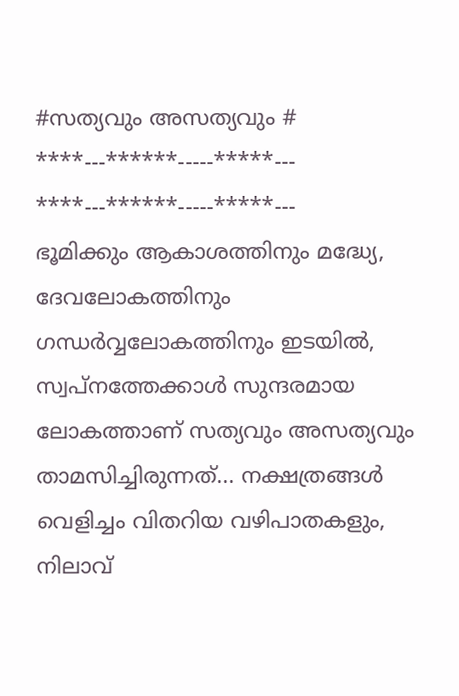#സത്യവും അസത്യവും #
****---******-----*****---
****---******-----*****---
ഭൂമിക്കും ആകാശത്തിനും മദ്ധ്യേ, ദേവലോകത്തിനും ഗന്ധർവ്വലോകത്തിനും ഇടയിൽ, സ്വപ്നത്തേക്കാൾ സുന്ദരമായ ലോകത്താണ് സത്യവും അസത്യവും താമസിച്ചിരുന്നത്... നക്ഷത്രങ്ങൾ വെളിച്ചം വിതറിയ വഴിപാതകളും, നിലാവ്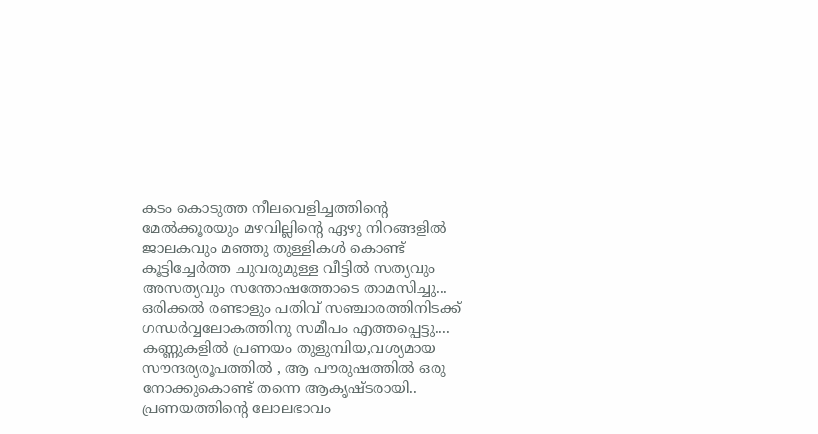കടം കൊടുത്ത നീലവെളിച്ചത്തിന്റെ മേൽക്കൂരയും മഴവില്ലിന്റെ ഏഴു നിറങ്ങളിൽ ജാലകവും മഞ്ഞു തുള്ളികൾ കൊണ്ട് കൂട്ടിച്ചേർത്ത ചുവരുമുള്ള വീട്ടിൽ സത്യവും അസത്യവും സന്തോഷത്തോടെ താമസിച്ചു...
ഒരിക്കൽ രണ്ടാളും പതിവ് സഞ്ചാരത്തിനിടക്ക് ഗന്ധർവ്വലോകത്തിനു സമീപം എത്തപ്പെട്ടു.... കണ്ണുകളിൽ പ്രണയം തുളുമ്പിയ,വശ്യമായ സൗന്ദര്യരൂപത്തിൽ , ആ പൗരുഷത്തിൽ ഒരു നോക്കുകൊണ്ട് തന്നെ ആകൃഷ്ടരായി.. പ്രണയത്തിന്റെ ലോലഭാവം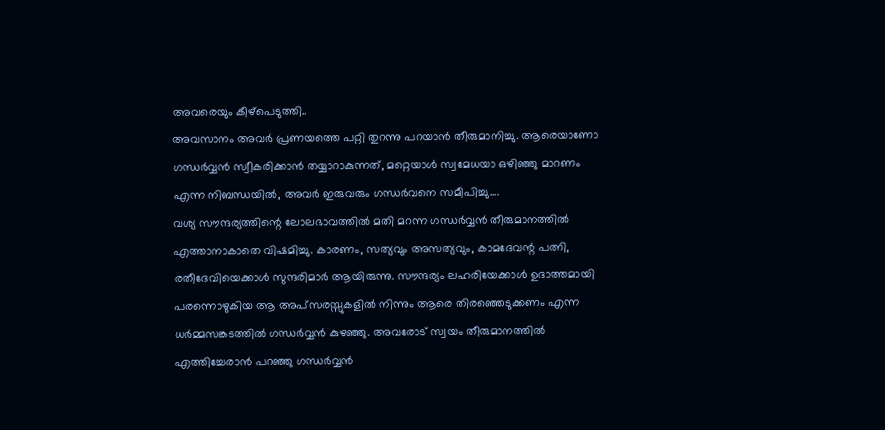അവരെയും കീഴ്പെടുത്തി..
അവസാനം അവർ പ്രണയത്തെ പറ്റി തുറന്നു പറയാൻ തീരുമാനിച്ചു. ആരെയാണോ ഗന്ധർവ്വൻ സ്വീകരിക്കാൻ തയ്യാറാകുന്നത്, മറ്റെയാൾ സ്വമേധയാ ഒഴിഞ്ഞു മാറണം എന്ന നിബന്ധയിൽ, അവർ ഇരുവരും ഗന്ധർവനെ സമീപിച്ചു....
വശ്യ സൗന്ദര്യത്തിന്റെ ലോലഭാവത്തിൽ മതി മറന്ന ഗന്ധർവ്വൻ തീരുമാനത്തിൽ എത്താനാകാതെ വിഷമിച്ചു. കാരണം, സത്യവും അസത്യവും, കാമദേവന്റ പത്നി, രതീദേവിയെക്കാൾ സുന്ദരിമാർ ആയിരുന്നു. സൗന്ദര്യം ലഹരിയേക്കാൾ ഉദാത്തമായി പരന്നൊഴുകിയ ആ അപ്സരസ്സുകളിൽ നിന്നും ആരെ തിരഞ്ഞെടുക്കണം എന്ന ധർമ്മസങ്കടത്തിൽ ഗന്ധർവ്വൻ കുഴഞ്ഞു. അവരോട് സ്വയം തീരുമാനത്തിൽ എത്തിച്ചേരാൻ പറഞ്ഞു ഗന്ധർവ്വൻ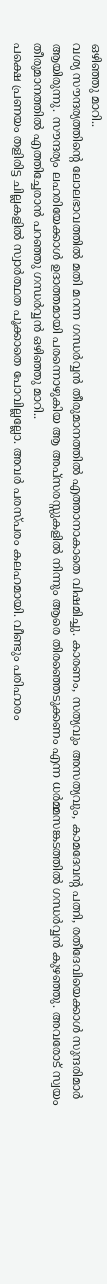ഒഴിഞ്ഞു മാറി..
വശ്യ സൗന്ദര്യത്തിന്റെ ലോലഭാവത്തിൽ മതി മറന്ന ഗന്ധർവ്വൻ തീരുമാനത്തിൽ എത്താനാകാതെ വിഷമിച്ചു. കാരണം, സത്യവും അസത്യവും, കാമദേവന്റ പത്നി, രതീദേവിയെക്കാൾ സുന്ദരിമാർ ആയിരുന്നു. സൗന്ദര്യം ലഹരിയേക്കാൾ ഉദാത്തമായി പരന്നൊഴുകിയ ആ അപ്സരസ്സുകളിൽ നിന്നും ആരെ തിരഞ്ഞെടുക്കണം എന്ന ധർമ്മസങ്കടത്തിൽ ഗന്ധർവ്വൻ കുഴഞ്ഞു. അവരോട് സ്വയം തീരുമാനത്തിൽ എത്തിച്ചേരാൻ പറഞ്ഞു ഗന്ധർവ്വൻ ഒഴിഞ്ഞു മാറി..
പക്ഷെ പ്രണയം തളിരിട്ട ചില്ലകളിൽ സ്വാർത്ഥത പൂക്കാതെ പോവില്ലല്ലോ. അവർ പരസ്പരം കലഹമായി. വീണ്ടും പരിഹാരം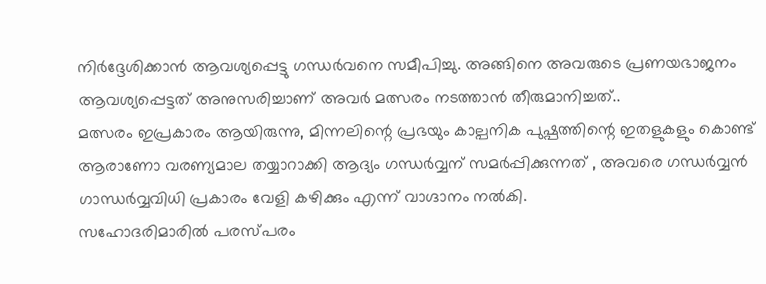നിർദ്ദേശിക്കാൻ ആവശ്യപ്പെട്ടു ഗന്ധർവനെ സമീപിച്ചു. അങ്ങിനെ അവരുടെ പ്രണയഭാജനം ആവശ്യപ്പെട്ടത് അനുസരിച്ചാണ് അവർ മത്സരം നടത്താൻ തീരുമാനിച്ചത്..
മത്സരം ഇപ്രകാരം ആയിരുന്നു, മിന്നലിന്റെ പ്രഭയും കാല്പനിക പുഷ്പത്തിന്റെ ഇതളുകളും കൊണ്ട് ആരാണോ വരണ്യമാല തയ്യാറാക്കി ആദ്യം ഗന്ധർവ്വന് സമർപ്പിക്കുന്നത് , അവരെ ഗന്ധർവ്വൻ ഗാന്ധർവ്വവിധി പ്രകാരം വേളി കഴിക്കും എന്ന് വാഗ്ദാനം നൽകി.
സഹോദരിമാരിൽ പരസ്പരം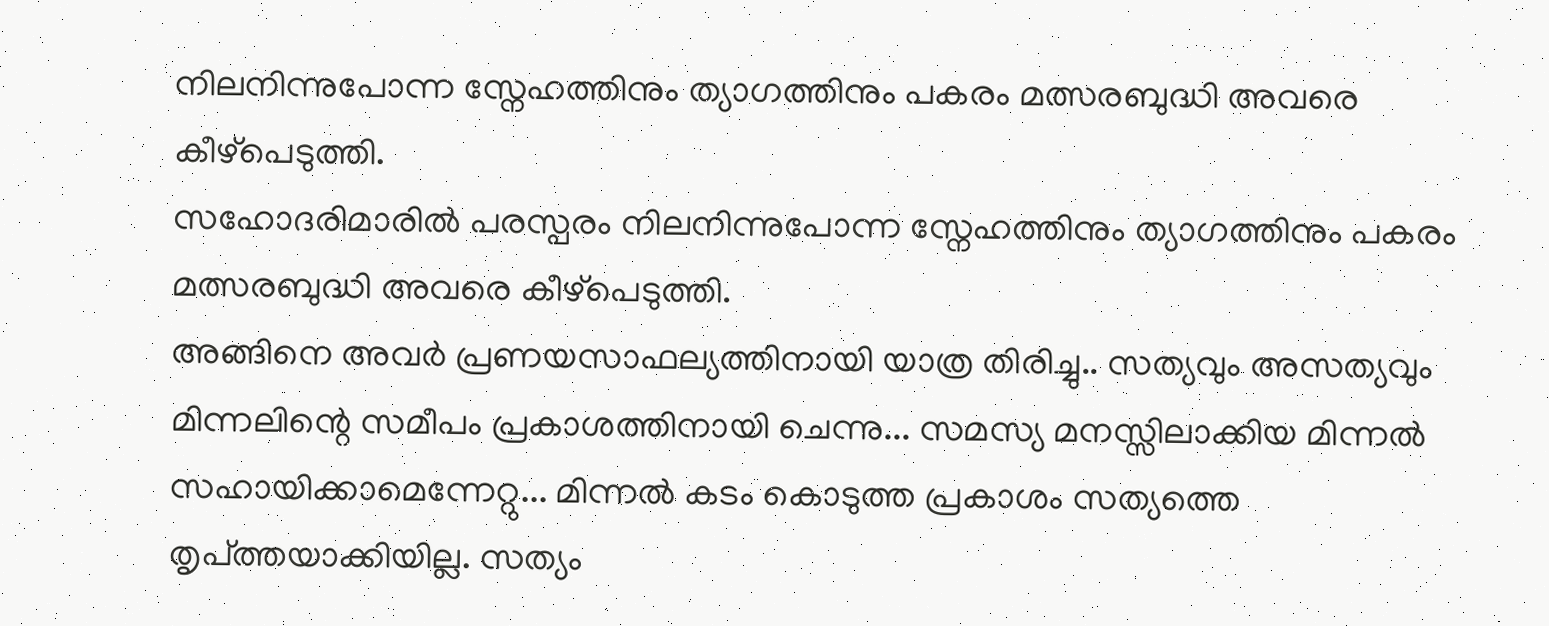നിലനിന്നുപോന്ന സ്നേഹത്തിനും ത്യാഗത്തിനും പകരം മത്സരബുദ്ധി അവരെ കീഴ്പെടുത്തി.
സഹോദരിമാരിൽ പരസ്പരം നിലനിന്നുപോന്ന സ്നേഹത്തിനും ത്യാഗത്തിനും പകരം മത്സരബുദ്ധി അവരെ കീഴ്പെടുത്തി.
അങ്ങിനെ അവർ പ്രണയസാഫല്യത്തിനായി യാത്ര തിരിച്ചു.. സത്യവും അസത്യവും മിന്നലിന്റെ സമീപം പ്രകാശത്തിനായി ചെന്നു... സമസ്യ മനസ്സിലാക്കിയ മിന്നൽ സഹായിക്കാമെന്നേറ്റു... മിന്നൽ കടം കൊടുത്ത പ്രകാശം സത്യത്തെ തൃപ്ത്തയാക്കിയില്ല. സത്യം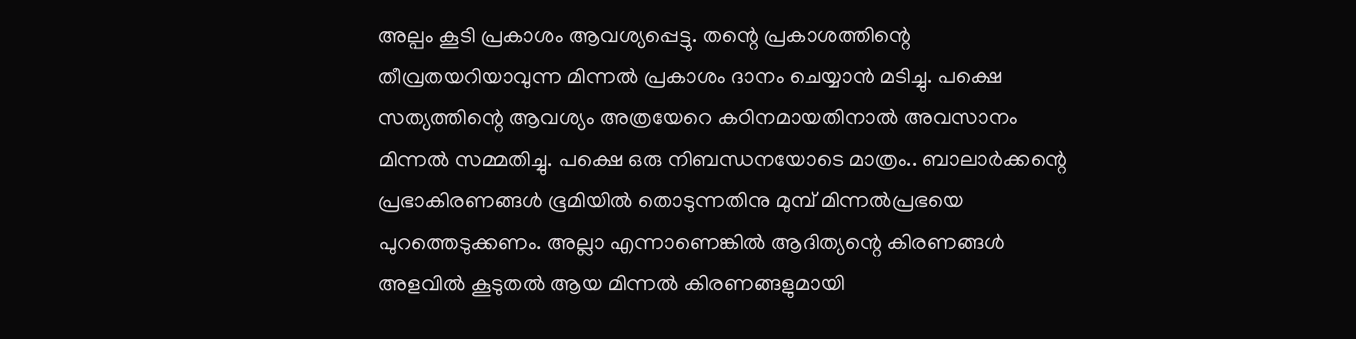അല്പം കൂടി പ്രകാശം ആവശ്യപ്പെട്ടു. തന്റെ പ്രകാശത്തിന്റെ തീവ്രതയറിയാവുന്ന മിന്നൽ പ്രകാശം ദാനം ചെയ്യാൻ മടിച്ചു. പക്ഷെ സത്യത്തിന്റെ ആവശ്യം അത്രയേറെ കഠിനമായതിനാൽ അവസാനം മിന്നൽ സമ്മതിച്ചു. പക്ഷെ ഒരു നിബന്ധനയോടെ മാത്രം.. ബാലാർക്കന്റെ പ്രഭാകിരണങ്ങൾ ഭൂമിയിൽ തൊടുന്നതിനു മുമ്പ് മിന്നൽപ്രഭയെ പുറത്തെടുക്കണം. അല്ലാ എന്നാണെങ്കിൽ ആദിത്യന്റെ കിരണങ്ങൾ അളവിൽ കൂടുതൽ ആയ മിന്നൽ കിരണങ്ങളുമായി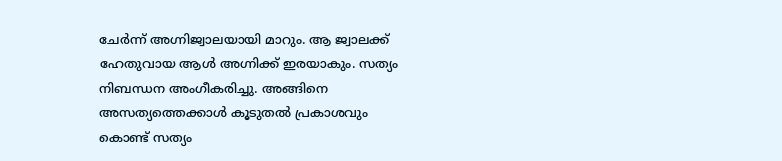ചേർന്ന് അഗ്നിജ്വാലയായി മാറും. ആ ജ്വാലക്ക് ഹേതുവായ ആൾ അഗ്നിക്ക് ഇരയാകും. സത്യം നിബന്ധന അംഗീകരിച്ചു. അങ്ങിനെ അസത്യത്തെക്കാൾ കൂടുതൽ പ്രകാശവും കൊണ്ട് സത്യം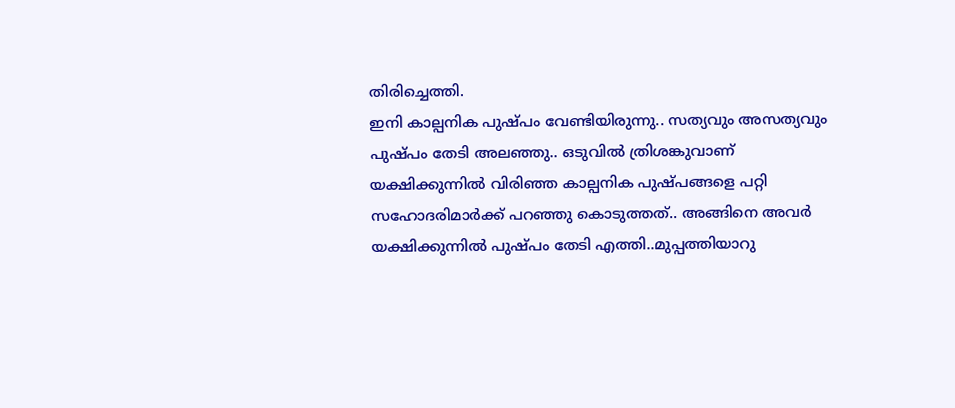തിരിച്ചെത്തി.
ഇനി കാല്പനിക പുഷ്പം വേണ്ടിയിരുന്നു.. സത്യവും അസത്യവും പുഷ്പം തേടി അലഞ്ഞു.. ഒടുവിൽ ത്രിശങ്കുവാണ് യക്ഷിക്കുന്നിൽ വിരിഞ്ഞ കാല്പനിക പുഷ്പങ്ങളെ പറ്റി സഹോദരിമാർക്ക് പറഞ്ഞു കൊടുത്തത്.. അങ്ങിനെ അവർ യക്ഷിക്കുന്നിൽ പുഷ്പം തേടി എത്തി..മുപ്പത്തിയാറു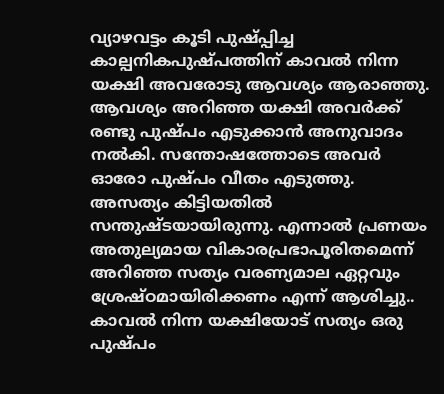വ്യാഴവട്ടം കൂടി പുഷ്പ്പിച്ച കാല്പനികപുഷ്പത്തിന് കാവൽ നിന്ന യക്ഷി അവരോടു ആവശ്യം ആരാഞ്ഞു. ആവശ്യം അറിഞ്ഞ യക്ഷി അവർക്ക് രണ്ടു പുഷ്പം എടുക്കാൻ അനുവാദം നൽകി. സന്തോഷത്തോടെ അവർ ഓരോ പുഷ്പം വീതം എടുത്തു. അസത്യം കിട്ടിയതിൽ സന്തുഷ്ടയായിരുന്നു. എന്നാൽ പ്രണയം അതുല്യമായ വികാരപ്രഭാപൂരിതമെന്ന് അറിഞ്ഞ സത്യം വരണ്യമാല ഏറ്റവും ശ്രേഷ്ഠമായിരിക്കണം എന്ന് ആശിച്ചു.. കാവൽ നിന്ന യക്ഷിയോട് സത്യം ഒരു പുഷ്പം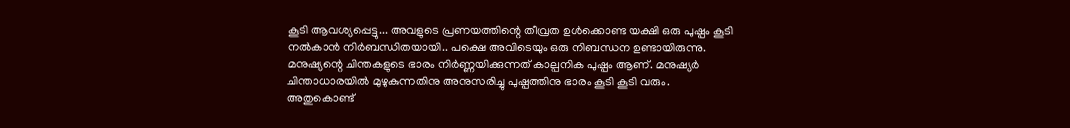കൂടി ആവശ്യപ്പെട്ടു... അവളുടെ പ്രണയത്തിന്റെ തീവ്രത ഉൾക്കൊണ്ട യക്ഷി ഒരു പുഷ്പം കൂടി നൽകാൻ നിർബന്ധിതയായി.. പക്ഷെ അവിടെയും ഒരു നിബന്ധന ഉണ്ടായിരുന്നു. മനുഷ്യന്റെ ചിന്തകളുടെ ഭാരം നിർണ്ണയിക്കുന്നത് കാല്പനിക പുഷ്പം ആണ്. മനുഷ്യർ ചിന്താധാരയിൽ മുഴുകുന്നതിനു അനുസരിച്ചു പുഷ്പത്തിനു ഭാരം കൂടി കൂടി വരും. അതുകൊണ്ട്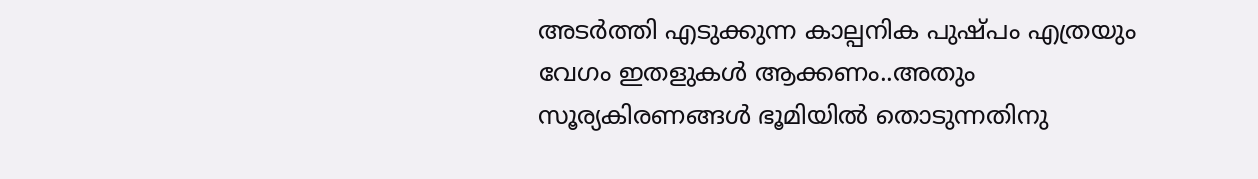അടർത്തി എടുക്കുന്ന കാല്പനിക പുഷ്പം എത്രയും വേഗം ഇതളുകൾ ആക്കണം..അതും സൂര്യകിരണങ്ങൾ ഭൂമിയിൽ തൊടുന്നതിനു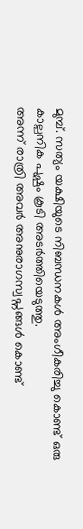മുമ്പ്. സത്യം യക്ഷിയുടെ നിബന്ധനകൾ അംഗീകരിച്ചു കൊണ്ട് ഒരു കാല്പനിക പുഷ്പം കൂടി അടർത്തിയെടുത്തു.
അന്ന് രാത്രി അവർ അനുരാഗസ്വപ്നങ്ങൾ കൊണ്ട്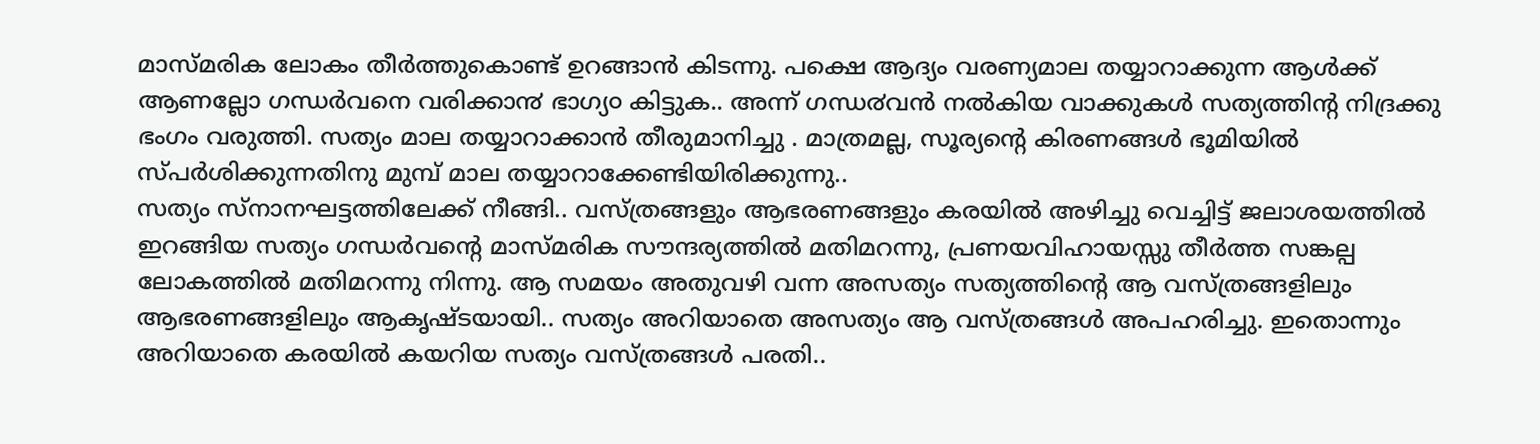മാസ്മരിക ലോകം തീർത്തുകൊണ്ട് ഉറങ്ങാൻ കിടന്നു. പക്ഷെ ആദ്യം വരണ്യമാല തയ്യാറാക്കുന്ന ആൾക്ക് ആണല്ലോ ഗന്ധർവനെ വരിക്കാ൯ ഭാഗ്യ൦ കിട്ടുക.. അന്ന് ഗന്ധ൪വൻ നൽകിയ വാക്കുകൾ സത്യത്തിന്റ നിദ്രക്കു ഭംഗം വരുത്തി. സത്യം മാല തയ്യാറാക്കാൻ തീരുമാനിച്ചു . മാത്രമല്ല, സൂര്യന്റെ കിരണങ്ങൾ ഭൂമിയിൽ സ്പർശിക്കുന്നതിനു മുമ്പ് മാല തയ്യാറാക്കേണ്ടിയിരിക്കുന്നു..
സത്യം സ്നാനഘട്ടത്തിലേക്ക് നീങ്ങി.. വസ്ത്രങ്ങളും ആഭരണങ്ങളും കരയിൽ അഴിച്ചു വെച്ചിട്ട് ജലാശയത്തിൽ ഇറങ്ങിയ സത്യം ഗന്ധർവന്റെ മാസ്മരിക സൗന്ദര്യത്തിൽ മതിമറന്നു, പ്രണയവിഹായസ്സു തീർത്ത സങ്കല്പ ലോകത്തിൽ മതിമറന്നു നിന്നു. ആ സമയം അതുവഴി വന്ന അസത്യം സത്യത്തിന്റെ ആ വസ്ത്രങ്ങളിലും ആഭരണങ്ങളിലും ആകൃഷ്ടയായി.. സത്യം അറിയാതെ അസത്യം ആ വസ്ത്രങ്ങൾ അപഹരിച്ചു. ഇതൊന്നും അറിയാതെ കരയിൽ കയറിയ സത്യം വസ്ത്രങ്ങൾ പരതി..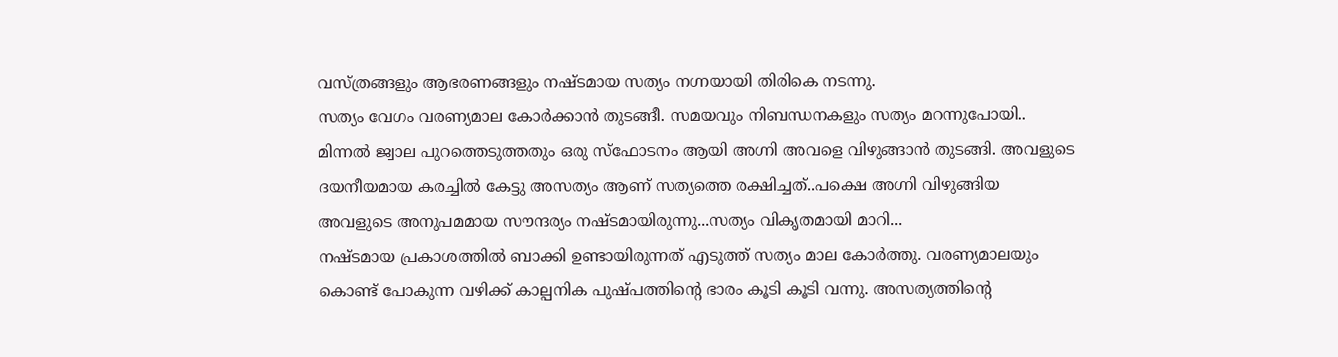വസ്ത്രങ്ങളും ആഭരണങ്ങളും നഷ്ടമായ സത്യം നഗ്നയായി തിരികെ നടന്നു.
സത്യം വേഗം വരണ്യമാല കോർക്കാൻ തുടങ്ങീ. സമയവും നിബന്ധനകളും സത്യം മറന്നുപോയി.. മിന്നൽ ജ്വാല പുറത്തെടുത്തതും ഒരു സ്ഫോടനം ആയി അഗ്നി അവളെ വിഴുങ്ങാൻ തുടങ്ങി. അവളുടെ ദയനീയമായ കരച്ചിൽ കേട്ടു അസത്യം ആണ് സത്യത്തെ രക്ഷിച്ചത്..പക്ഷെ അഗ്നി വിഴുങ്ങിയ അവളുടെ അനുപമമായ സൗന്ദര്യം നഷ്ടമായിരുന്നു...സത്യം വികൃതമായി മാറി...
നഷ്ടമായ പ്രകാശത്തിൽ ബാക്കി ഉണ്ടായിരുന്നത് എടുത്ത് സത്യം മാല കോർത്തു. വരണ്യമാലയും കൊണ്ട് പോകുന്ന വഴിക്ക് കാല്പനിക പുഷ്പത്തിന്റെ ഭാരം കൂടി കൂടി വന്നു. അസത്യത്തിന്റെ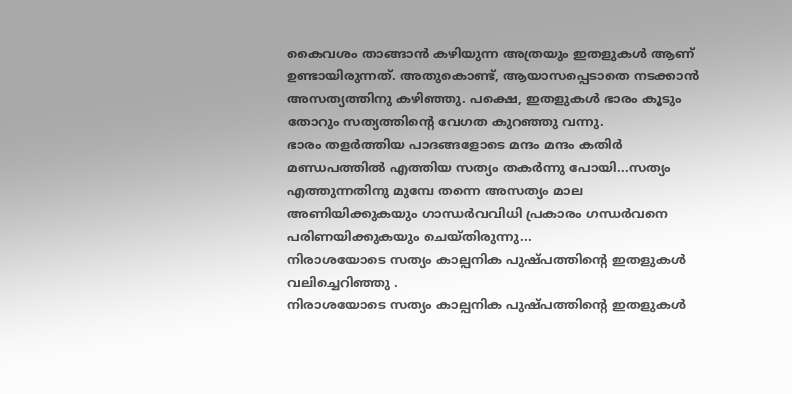കൈവശം താങ്ങാൻ കഴിയുന്ന അത്രയും ഇതളുകൾ ആണ് ഉണ്ടായിരുന്നത്. അതുകൊണ്ട്, ആയാസപ്പെടാതെ നടക്കാൻ അസത്യത്തിനു കഴിഞ്ഞു. പക്ഷെ, ഇതളുകൾ ഭാരം കൂടും തോറും സത്യത്തിന്റെ വേഗത കുറഞ്ഞു വന്നു.
ഭാരം തളർത്തിയ പാദങ്ങളോടെ മന്ദം മന്ദം കതിർ മണ്ഡപത്തിൽ എത്തിയ സത്യം തകർന്നു പോയി...സത്യം എത്തുന്നതിനു മുമ്പേ തന്നെ അസത്യം മാല അണിയിക്കുകയും ഗാന്ധർവവിധി പ്രകാരം ഗന്ധർവനെ പരിണയിക്കുകയും ചെയ്തിരുന്നു...
നിരാശയോടെ സത്യം കാല്പനിക പുഷ്പത്തിന്റെ ഇതളുകൾ വലിച്ചെറിഞ്ഞു .
നിരാശയോടെ സത്യം കാല്പനിക പുഷ്പത്തിന്റെ ഇതളുകൾ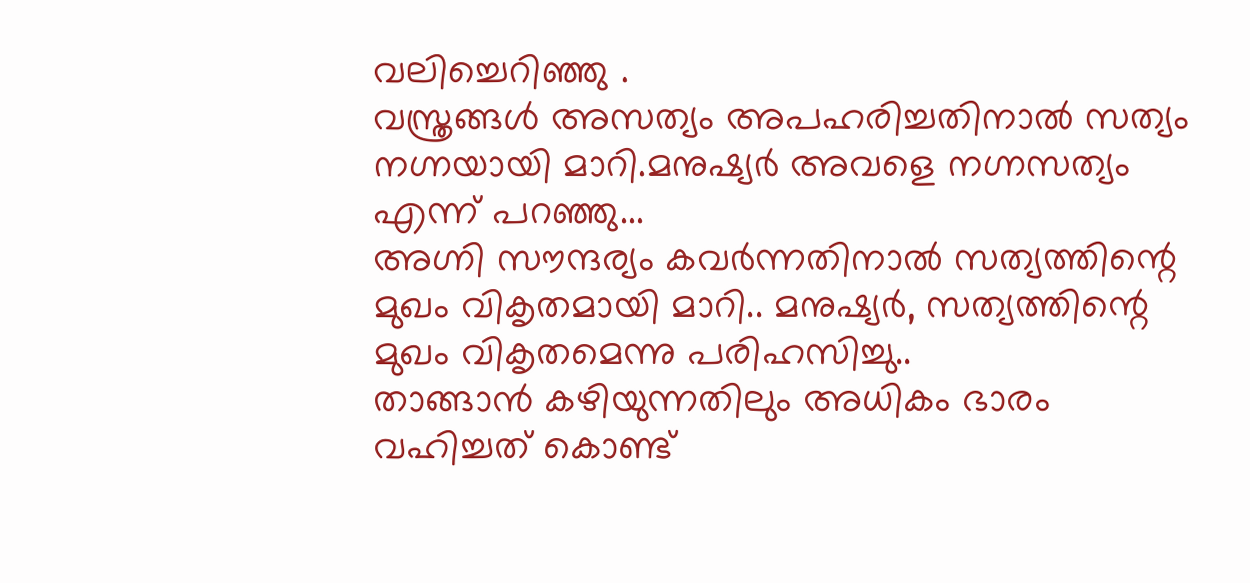വലിച്ചെറിഞ്ഞു .
വസ്ത്രങ്ങൾ അസത്യം അപഹരിച്ചതിനാൽ സത്യം നഗ്നയായി മാറി.മനുഷ്യർ അവളെ നഗ്നസത്യം എന്ന് പറഞ്ഞു...
അഗ്നി സൗന്ദര്യം കവർന്നതിനാൽ സത്യത്തിന്റെ മുഖം വികൃതമായി മാറി.. മനുഷ്യർ, സത്യത്തിന്റെ മുഖം വികൃതമെന്നു പരിഹസിച്ചു..
താങ്ങാൻ കഴിയുന്നതിലും അധികം ഭാരം വഹിച്ചത് കൊണ്ട്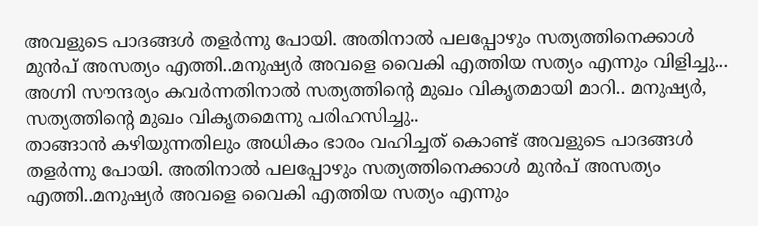അവളുടെ പാദങ്ങൾ തളർന്നു പോയി. അതിനാൽ പലപ്പോഴും സത്യത്തിനെക്കാൾ മുൻപ് അസത്യം എത്തി..മനുഷ്യർ അവളെ വൈകി എത്തിയ സത്യം എന്നും വിളിച്ചു...
അഗ്നി സൗന്ദര്യം കവർന്നതിനാൽ സത്യത്തിന്റെ മുഖം വികൃതമായി മാറി.. മനുഷ്യർ, സത്യത്തിന്റെ മുഖം വികൃതമെന്നു പരിഹസിച്ചു..
താങ്ങാൻ കഴിയുന്നതിലും അധികം ഭാരം വഹിച്ചത് കൊണ്ട് അവളുടെ പാദങ്ങൾ തളർന്നു പോയി. അതിനാൽ പലപ്പോഴും സത്യത്തിനെക്കാൾ മുൻപ് അസത്യം എത്തി..മനുഷ്യർ അവളെ വൈകി എത്തിയ സത്യം എന്നും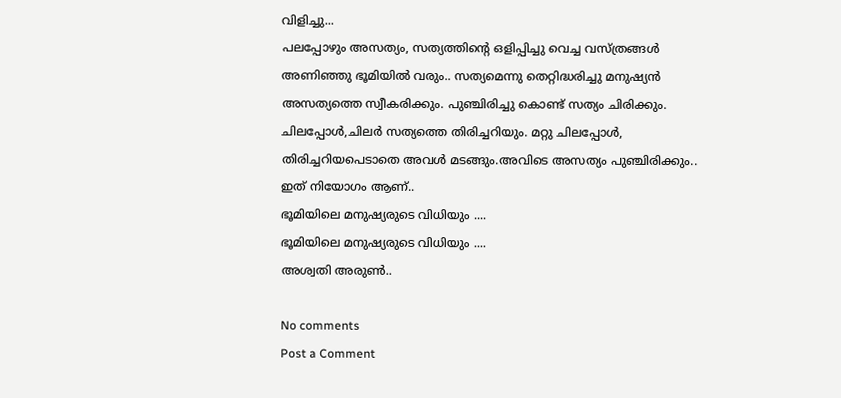വിളിച്ചു...
പലപ്പോഴും അസത്യം, സത്യത്തിന്റെ ഒളിപ്പിച്ചു വെച്ച വസ്ത്രങ്ങൾ അണിഞ്ഞു ഭൂമിയിൽ വരും.. സത്യമെന്നു തെറ്റിദ്ധരിച്ചു മനുഷ്യൻ അസത്യത്തെ സ്വീകരിക്കും. പുഞ്ചിരിച്ചു കൊണ്ട് സത്യം ചിരിക്കും. ചിലപ്പോൾ,ചിലർ സത്യത്തെ തിരിച്ചറിയും. മറ്റു ചിലപ്പോൾ, തിരിച്ചറിയപെടാതെ അവൾ മടങ്ങും.അവിടെ അസത്യം പുഞ്ചിരിക്കും.. ഇത് നിയോഗം ആണ്..
ഭൂമിയിലെ മനുഷ്യരുടെ വിധിയും ....
ഭൂമിയിലെ മനുഷ്യരുടെ വിധിയും ....
അശ്വതി അരുൺ..

No comments
Post a Comment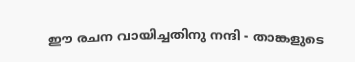ഈ രചന വായിച്ചതിനു നന്ദി - താങ്കളുടെ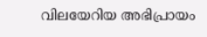വിലയേറിയ അഭിപ്രായം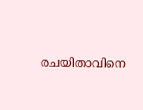രചയിതാവിനെ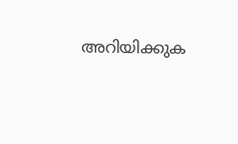അറിയിക്കുക